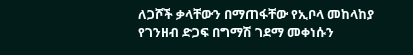ለጋሾች ቃላቸውን በማጠፋቸው የኢቦላ መከላከያ የገንዘብ ድጋፍ በግማሽ ገደማ መቀነሱን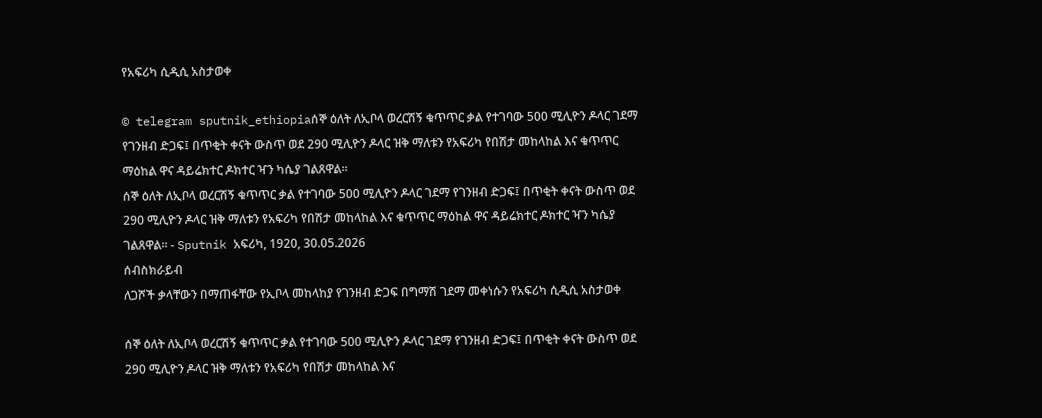የአፍሪካ ሲዲሲ አስታወቀ

© telegram sputnik_ethiopiaሰኞ ዕለት ለኢቦላ ወረርሽኝ ቁጥጥር ቃል የተገባው 500 ሚሊዮን ዶላር ገደማ የገንዘብ ድጋፍ፤ በጥቂት ቀናት ውስጥ ወደ 290 ሚሊዮን ዶላር ዝቅ ማለቱን የአፍሪካ የበሽታ መከላከል እና ቁጥጥር ማዕከል ዋና ዳይሬክተር ዶክተር ዣን ካሴያ ገልጸዋል።
ሰኞ ዕለት ለኢቦላ ወረርሽኝ ቁጥጥር ቃል የተገባው 500 ሚሊዮን ዶላር ገደማ የገንዘብ ድጋፍ፤ በጥቂት ቀናት ውስጥ ወደ 290 ሚሊዮን ዶላር ዝቅ ማለቱን የአፍሪካ የበሽታ መከላከል እና ቁጥጥር ማዕከል ዋና ዳይሬክተር ዶክተር ዣን ካሴያ ገልጸዋል። - Sputnik አፍሪካ, 1920, 30.05.2026
ሰብስክራይብ
ለጋሾች ቃላቸውን በማጠፋቸው የኢቦላ መከላከያ የገንዘብ ድጋፍ በግማሽ ገደማ መቀነሱን የአፍሪካ ሲዲሲ አስታወቀ

ሰኞ ዕለት ለኢቦላ ወረርሽኝ ቁጥጥር ቃል የተገባው 500 ሚሊዮን ዶላር ገደማ የገንዘብ ድጋፍ፤ በጥቂት ቀናት ውስጥ ወደ 290 ሚሊዮን ዶላር ዝቅ ማለቱን የአፍሪካ የበሽታ መከላከል እና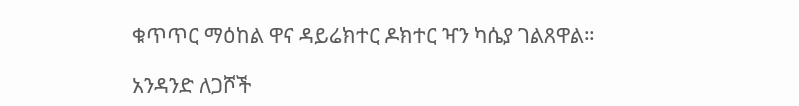ቁጥጥር ማዕከል ዋና ዳይሬክተር ዶክተር ዣን ካሴያ ገልጸዋል።

አንዳንድ ለጋሾች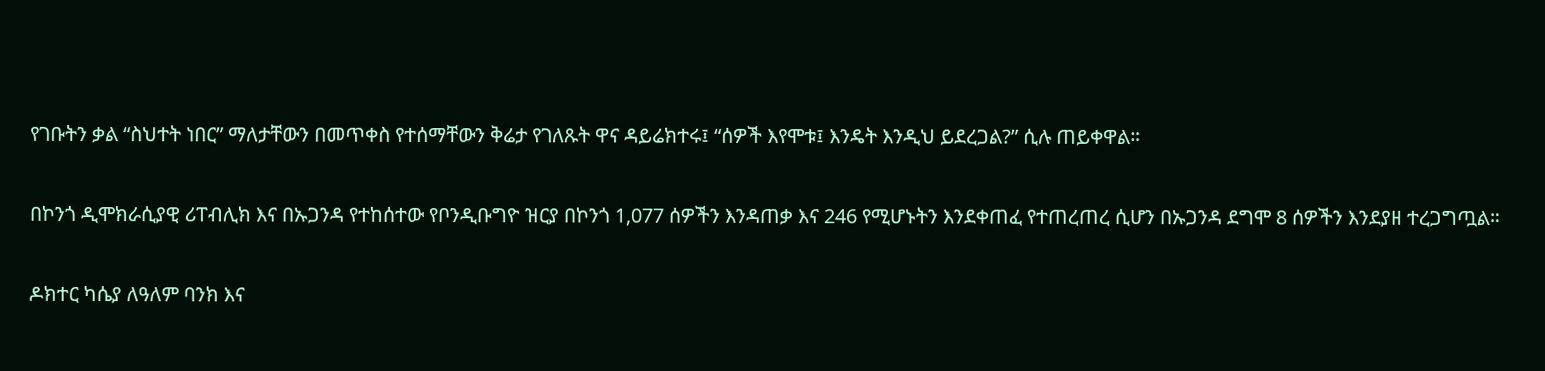የገቡትን ቃል “ስህተት ነበር” ማለታቸውን በመጥቀስ የተሰማቸውን ቅሬታ የገለጹት ዋና ዳይሬክተሩ፤ “ሰዎች እየሞቱ፤ እንዴት እንዲህ ይደረጋል?” ሲሉ ጠይቀዋል።

በኮንጎ ዲሞክራሲያዊ ሪፐብሊክ እና በኡጋንዳ የተከሰተው የቦንዲቡግዮ ዝርያ በኮንጎ 1,077 ሰዎችን እንዳጠቃ እና 246 የሚሆኑትን እንደቀጠፈ የተጠረጠረ ሲሆን በኡጋንዳ ደግሞ 8 ሰዎችን እንደያዘ ተረጋግጧል።

ዶክተር ካሴያ ለዓለም ባንክ እና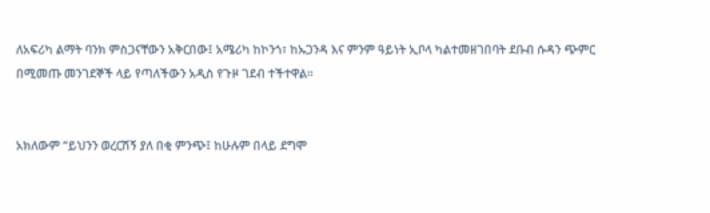ለአፍሪካ ልማት ባንክ ምስጋናቸውን አቅርበው፤ አሜሪካ ከኮንጎ፣ ከኡጋንዳ እና ምንም ዓይነት ኢቦላ ካልተመዘገበባት ደቡብ ሱዳን ጭምር በሚመጡ መንገደኞች ላይ የጣለችውን አዲስ የጉዞ ገደብ ተችተዋል።


አክለውም “ይህንን ወረርሽኝ ያለ በቂ ምንጭ፤ ከሁሉም በላይ ደግሞ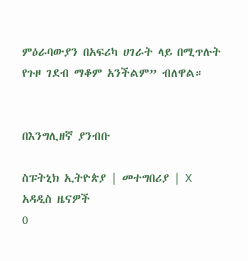ምዕራባውያን በአፍሪካ ሀገራት ላይ በሚጥሉት የጉዞ ገደብ ማቆም አንችልም” ብለዋል።


በእንግሊዘኛ ያንብቡ

ስፑትኒክ ኢትዮጵያ | መተግበሪያ | X
አዳዲስ ዜናዎች
0